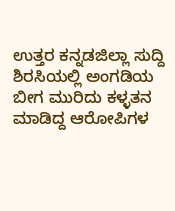ಉತ್ತರ ಕನ್ನಡಜಿಲ್ಲಾ ಸುದ್ದಿ
ಶಿರಸಿಯಲ್ಲಿ ಅಂಗಡಿಯ ಬೀಗ ಮುರಿದು ಕಳ್ಳತನ ಮಾಡಿದ್ದ ಆರೋಪಿಗಳ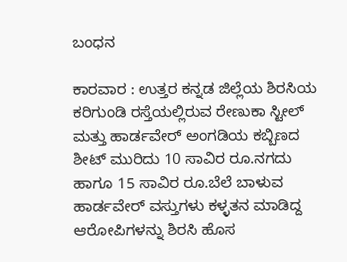ಬಂಧನ

ಕಾರವಾರ : ಉತ್ತರ ಕನ್ನಡ ಜಿಲ್ಲೆಯ ಶಿರಸಿಯ ಕರಿಗುಂಡಿ ರಸ್ತೆಯಲ್ಲಿರುವ ರೇಣುಕಾ ಸ್ಟೀಲ್ ಮತ್ತು ಹಾರ್ಡವೇರ್ ಅಂಗಡಿಯ ಕಬ್ಬಿಣದ ಶೀಟ್ ಮುರಿದು 10 ಸಾವಿರ ರೂ.ನಗದು ಹಾಗೂ 15 ಸಾವಿರ ರೂ.ಬೆಲೆ ಬಾಳುವ ಹಾರ್ಡವೇರ್ ವಸ್ತುಗಳು ಕಳ್ಳತನ ಮಾಡಿದ್ದ ಆರೋಪಿಗಳನ್ನು ಶಿರಸಿ ಹೊಸ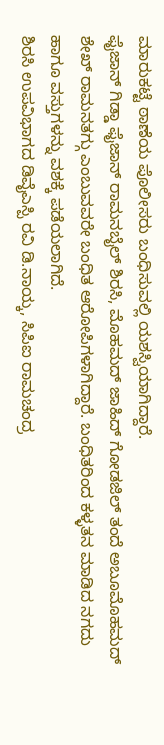ಮಾರುಕಟ್ಟೆ ಠಾಣೆಯ ಪೊಲೀಸರು ಬಂಧಿಸುವಲ್ಲಿ ಯಶಸ್ವಿಯಾಗಿದ್ದಾರೆ.
ಫೈಜಾನ್ ಗಿಡ್ಡಾ ಫೈಜಾನ್ ರಾಮನಬೈಲ್ ಶಿರಸಿ, ಮೊಹಮದ್ ಜಾಹಿದ್ ಗೋಡಜಿಲ್ ತಂದೆ ಅಬೂಮೊಹಮದ್ ಶೇಖ್ ರಾಮನತಗ್ಗು ಎಂಬುವವರೇ ಬಂಧಿತ ಆರೋಪಿಗಳಾಗಿದ್ದಾರೆ. ಬಂಧಿತರಿಂದ ಕಳ್ಳತನ ಮಾಡಿದ ನಗದು ಹಾಗೂ ವಸ್ತುಗಳನ್ನು ವಶಕ್ಕೆ ಪಡೆಯಲಾಗಿದೆ.
ಶಿರಸಿ ಉಪವಿಭಾಗದ ಡಿವೈಎಸ್ಪಿ ರವಿ ಡಿ.ನಾಯ್ಕ, ಸಿಪಿಐ ರಾಮಚಂದ್ರ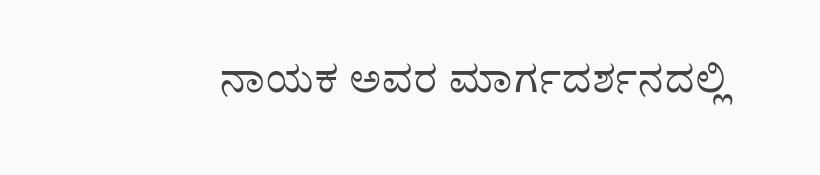ನಾಯಕ ಅವರ ಮಾರ್ಗದರ್ಶನದಲ್ಲಿ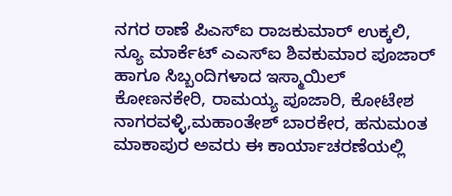ನಗರ ಠಾಣೆ ಪಿಎಸ್ಐ ರಾಜಕುಮಾರ್ ಉಕ್ಕಲಿ, ನ್ಯೂ ಮಾರ್ಕೆಟ್ ಎಎಸ್ಐ ಶಿವಕುಮಾರ ಪೂಜಾರ್ ಹಾಗೂ ಸಿಬ್ಬಂದಿಗಳಾದ ಇಸ್ಮಾಯಿಲ್ ಕೋಣನಕೇರಿ, ರಾಮಯ್ಯ ಪೂಜಾರಿ, ಕೋಟೇಶ ನಾಗರವಳ್ಳಿ,ಮಹಾಂತೇಶ್ ಬಾರಕೇರ, ಹನುಮಂತ ಮಾಕಾಪುರ ಅವರು ಈ ಕಾರ್ಯಾಚರಣೆಯಲ್ಲಿ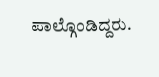ಪಾಲ್ಗೊಂಡಿದ್ದರು.